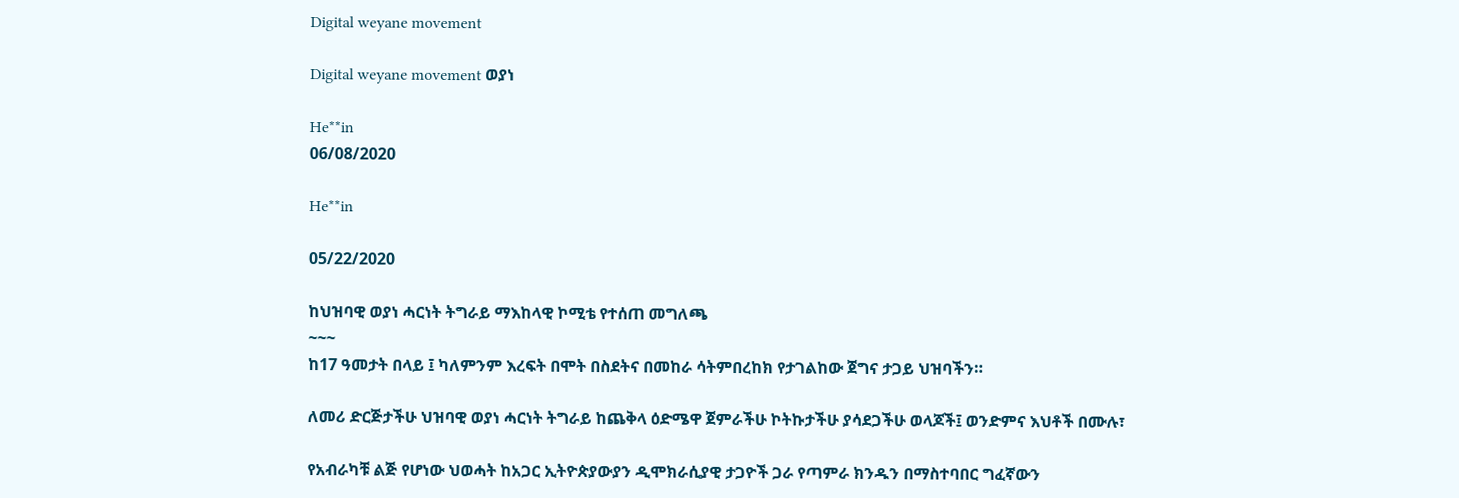Digital weyane movement

Digital weyane movement ወያነ

He**in
06/08/2020

He**in

05/22/2020

ከህዝባዊ ወያነ ሓርነት ትግራይ ማእከላዊ ኮሚቴ የተሰጠ መግለጫ
~~~
ከ17 ዓመታት በላይ ፤ ካለምንም እረፍት በሞት በስደትና በመከራ ሳትምበረከክ የታገልከው ጀግና ታጋይ ህዝባችን።

ለመሪ ድርጅታችሁ ህዝባዊ ወያነ ሓርነት ትግራይ ከጨቅላ ዕድሜዋ ጀምራችሁ ኮትኩታችሁ ያሳደጋችሁ ወላጆች፤ ወንድምና እህቶች በሙሉ፣

የአብራካቹ ልጅ የሆነው ህወሓት ከአጋር ኢትዮጵያውያን ዲሞክራሲያዊ ታጋዮች ጋራ የጣምራ ክንዱን በማስተባበር ግፈኛውን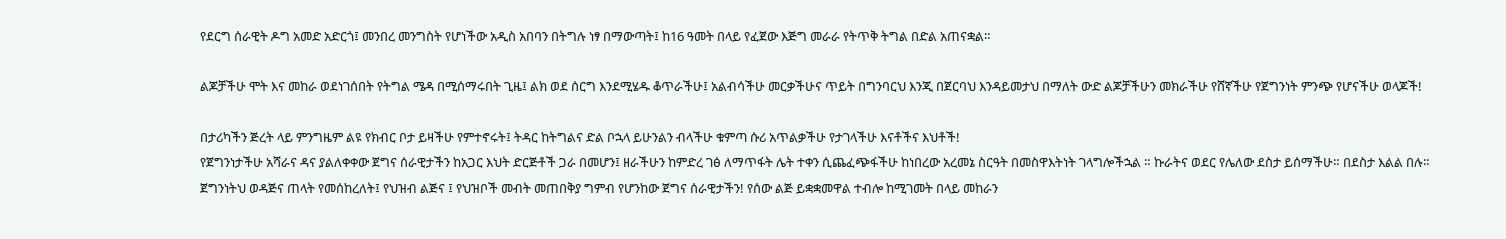የደርግ ሰራዊት ዶግ አመድ አድርጎ፤ መንበረ መንግስት የሆነችው አዲስ አበባን በትግሉ ነፃ በማውጣት፤ ከ16 ዓመት በላይ የፈጀው እጅግ መራራ የትጥቅ ትግል በድል አጠናቋል።

ልጆቻችሁ ሞት እና መከራ ወደነገሰበት የትግል ሜዳ በሚሰማሩበት ጊዜ፤ ልክ ወደ ሰርግ እንደሚሄዱ ቆጥራችሁ፤ አልብሳችሁ መርቃችሁና ጥይት በግንባርህ እንጂ በጀርባህ እንዳይመታህ በማለት ውድ ልጆቻችሁን መክራችሁ የሸኛችሁ የጀግንነት ምንጭ የሆናችሁ ወላጆች!

በታሪካችን ጅረት ላይ ምንግዜም ልዩ የክብር ቦታ ይዛችሁ የምተኖሩት፤ ትዳር ከትግልና ድል ቦኋላ ይሁንልን ብላችሁ ቁምጣ ሱሪ አጥልቃችሁ የታገላችሁ እናቶችና እህቶች!
የጀግንነታችሁ አሻራና ዳና ያልለቀቀው ጀግና ሰራዊታችን ከአጋር እህት ድርጅቶች ጋራ በመሆን፤ ዘራችሁን ከምድረ ገፅ ለማጥፋት ሌት ተቀን ሲጨፈጭፋችሁ ከነበረው አረመኔ ስርዓት በመስዋእትነት ገላግሎችኋል ። ኩራትና ወደር የሌለው ደስታ ይሰማችሁ። በደስታ እልል በሉ።
ጀግንነትህ ወዳጅና ጠላት የመሰከረለት፤ የህዝብ ልጅና ፤ የህዝቦች መብት መጠበቅያ ግምብ የሆንከው ጀግና ሰራዊታችን! የሰው ልጅ ይቋቋመዋል ተብሎ ከሚገመት በላይ መከራን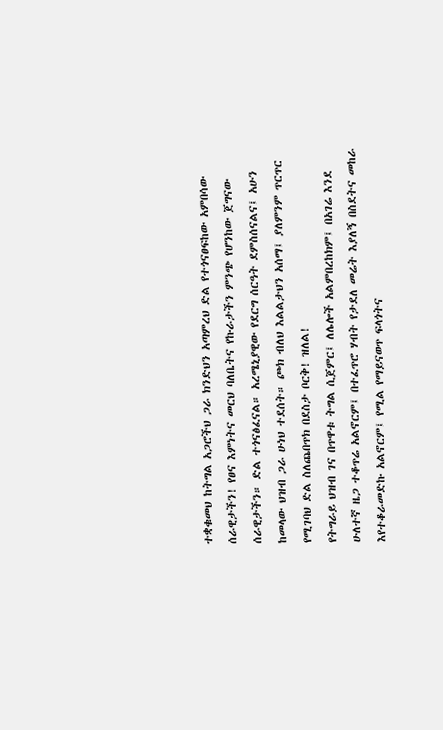ተቋቁመህ ከትግል አጋሮችህ ጋራ ክንድህን አጣምረህ ድል የተጎናፀፍከው አምበሳው ሰራዊታችን! የፀና እምነትና መርህ ባለቤትና የኩራታችን ምንጭ የሆንከው ጀግናው ሰራዊታችን። ድል ተጎናፅፈናል። አረሜኒያዊው የደርግ ሰርዓት ደምስሰናልና፤ አሁን ከመላው ህዝብ ጋራ ሁነህ ተደሰት። ጮክ ብለህ እልልታህን አሰማ፤ ያለምንም ጥርጥር የሚገባህ ድል ስለጨበጥክ በደስታ ቦርቅ! ዝለል!
የትግራይ ህዝብ ገና በጥዋቱ ትግል ሲጀምር፤ ለሌሎች አልምበረከክም፤ በአገሬ እንደ ሁለተኛ ዜጋ ተቆጥሬ አልኖርም፤ በተፈጥሮ ሃብት የታደለ መሬት እያለኝ በስደትና መከራ እየተቆራመድኩ አልኖርም፤ የሚል የማይናወጥ ፍላጎትና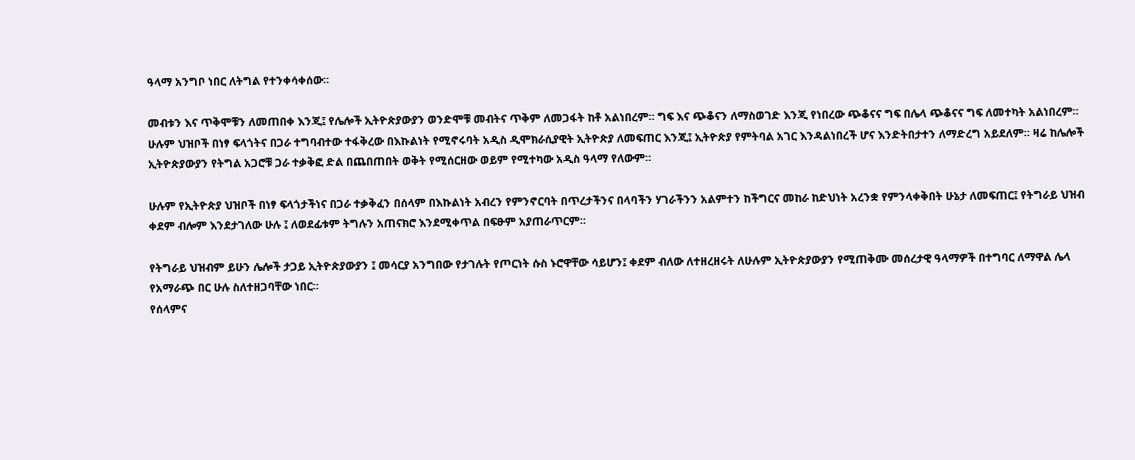ዓላማ አንግቦ ነበር ለትግል የተንቀሳቀሰው።

መብቱን እና ጥቅሞቹን ለመጠበቀ እንጂ፤ የሌሎች ኢትዮጵያውያን ወንድሞቹ መብትና ጥቅም ለመጋፋት ከቶ አልነበረም። ግፍ እና ጭቆናን ለማስወገድ እንጂ የነበረው ጭቆናና ግፍ በሌላ ጭቆናና ግፍ ለመተካት አልነበረም። ሁሉም ህዝቦች በነፃ ፍላጎትና በጋራ ተግባብተው ተፋቅረው በእኩልነት የሚኖሩባት አዲስ ዲሞክራሲያዊት ኢትዮጵያ ለመፍጠር እንጂ፤ ኢትዮጵያ የምትባል አገር እንዳልነበረች ሆና እንድትበታተን ለማድረግ አይደለም። ዛሬ ከሌሎች ኢትዮጵያውያን የትግል አጋሮቹ ጋራ ተቃቅፎ ድል በጨበጠበት ወቅት የሚሰርዘው ወይም የሚተካው አዲስ ዓላማ የለውም።

ሁሉም የኢትዮጵያ ህዝቦች በነፃ ፍላጎታችነና በጋራ ተቃቅፈን በሰላም በእኩልነት አብረን የምንኖርባት በጥረታችንና በላባችን ሃገራችንን አልምተን ከችግርና መከራ ከድህነት አረንቋ የምንላቀቅበት ሁኔታ ለመፍጠር፤ የትግራይ ህዝብ ቀደም ብሎም እንደታገለው ሁሉ ፤ ለወደፊቱም ትግሉን አጠናክሮ እንደሚቀጥል በፍፁም አያጠራጥርም።

የትግራይ ህዝብም ይሁን ሌሎች ታጋይ ኢትዮጵያውያን ፤ መሳርያ አንግበው የታገሉት የጦርነት ሱስ ኑሮዋቸው ሳይሆን፤ ቀደም ብለው ለተዘረዘሩት ለሁሉም ኢትዮጵያውያን የሚጠቅሙ መሰረታዊ ዓላማዎች በተግባር ለማዋል ሌላ የአማራጭ በር ሁሉ ስለተዘጋባቸው ነበር።
የሰላምና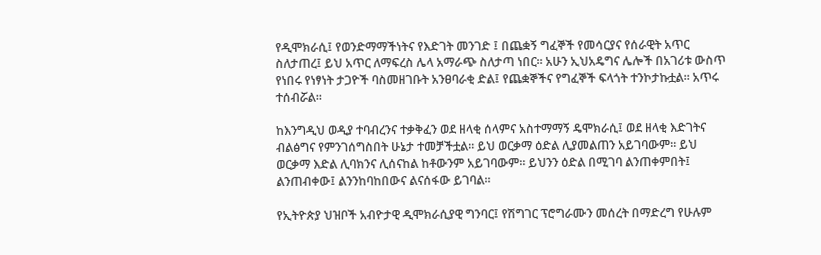የዲሞክራሲ፤ የወንድማማችነትና የእድገት መንገድ ፤ በጨቋኝ ግፈኞች የመሳርያና የሰራዊት አጥር ስለታጠረ፤ ይህ አጥር ለማፍረስ ሌላ አማራጭ ስለታጣ ነበር። አሁን ኢህአዴግና ሌሎች በአገሪቱ ውስጥ የነበሩ የነፃነት ታጋዮች ባስመዘገቡት አንፀባራቂ ድል፤ የጨቋኞችና የግፈኞች ፍላጎት ተንኮታኩቷል። አጥሩ ተሰብሯል።

ከእንግዲህ ወዲያ ተባብረንና ተቃቅፈን ወደ ዘላቂ ሰላምና አስተማማኝ ዴሞክራሲ፤ ወደ ዘላቂ እድገትና ብልፅግና የምንገሰግስበት ሁኔታ ተመቻችቷል። ይህ ወርቃማ ዕድል ሊያመልጠን አይገባውም። ይህ ወርቃማ እድል ሊባክንና ሊሰናከል ከቶውንም አይገባውም። ይህንን ዕድል በሚገባ ልንጠቀምበት፤ ልንጠብቀው፤ ልንንከባከበውና ልናሰፋው ይገባል።

የኢትዮጵያ ህዝቦች አብዮታዊ ዲሞክራሲያዊ ግንባር፤ የሽግገር ፕሮግራሙን መሰረት በማድረግ የሁሉም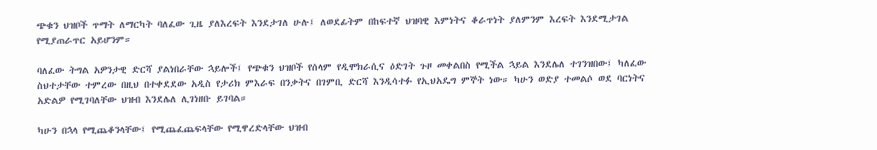ጭቁን ህዝቦች ጥማት ለማርካት ባለፈው ጊዜ ያለእረፍት እንደታገለ ሁሉ፤ ለወደፊትም በከፍተኛ ህዝባዊ እምነትና ቆራጥነት ያለምንም እረፍት እንደሚታገል የሚያጠራጥር አይሆንም።

ባለፈው ትግል አዎንታዊ ድርሻ ያልነበራቸው ኋይሎች፤ የጭቁን ህዝቦች የሰላም የዲሞክራሲና ዕድገት ጉዞ መቀልበስ የሚችል ኋይል እንደሌለ ተገንዝበው፤ ካለፈው ስህተታቸው ተምረው በዚህ በተቀደደው አዲስ የታሪክ ምእራፍ በንቃትና በገምቢ ድርሻ እንዲሳተፉ የኢህአዴግ ምኞት ነው። ካሁን ወድያ ተመልሶ ወደ ባርነትና አድልዎ የሚገባለቸው ህዝብ እንደሌለ ሊገነዘቡ ይገባል።

ካሁን በኋላ የሚጨቆንላቸው፤ የሚጨፈጨፍላቸው የሚዋረድላቸው ህዝብ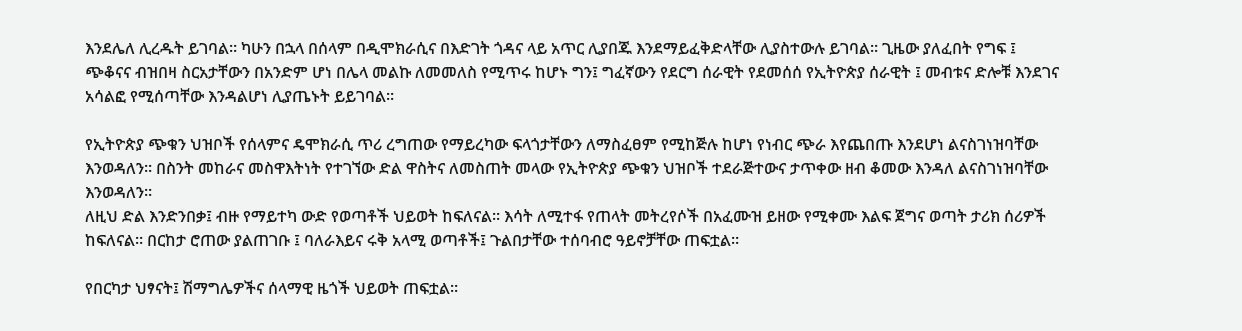እንደሌለ ሊረዱት ይገባል። ካሁን በኋላ በሰላም በዲሞክራሲና በእድገት ጎዳና ላይ አጥር ሊያበጁ እንደማይፈቅድላቸው ሊያስተውሉ ይገባል። ጊዜው ያለፈበት የግፍ ፤ ጭቆናና ብዝበዛ ስርአታቸውን በአንድም ሆነ በሌላ መልኩ ለመመለስ የሚጥሩ ከሆኑ ግን፤ ግፈኛውን የደርግ ሰራዊት የደመሰሰ የኢትዮጵያ ሰራዊት ፤ መብቱና ድሎቹ እንደገና አሳልፎ የሚሰጣቸው እንዳልሆነ ሊያጤኑት ይይገባል።

የኢትዮጵያ ጭቁን ህዝቦች የሰላምና ዴሞክራሲ ጥሪ ረግጠው የማይረካው ፍላጎታቸውን ለማስፈፀም የሚከጅሉ ከሆነ የነብር ጭራ እየጨበጡ እንደሆነ ልናስገነዝባቸው እንወዳለን። በስንት መከራና መስዋእትነት የተገኘው ድል ዋስትና ለመስጠት መላው የኢትዮጵያ ጭቁን ህዝቦች ተደራጅተውና ታጥቀው ዘብ ቆመው እንዳለ ልናስገነዝባቸው እንወዳለን።
ለዚህ ድል እንድንበቃ፤ ብዙ የማይተካ ውድ የወጣቶች ህይወት ከፍለናል። እሳት ለሚተፋ የጠላት መትረየሶች በአፈሙዝ ይዘው የሚቀሙ እልፍ ጀግና ወጣት ታሪክ ሰሪዎች ከፍለናል። በርከታ ሮጠው ያልጠገቡ ፤ ባለራእይና ሩቅ አላሚ ወጣቶች፤ ጉልበታቸው ተሰባብሮ ዓይኖቻቸው ጠፍቷል።

የበርካታ ህፃናት፤ ሽማግሌዎችና ሰላማዊ ዜጎች ህይወት ጠፍቷል።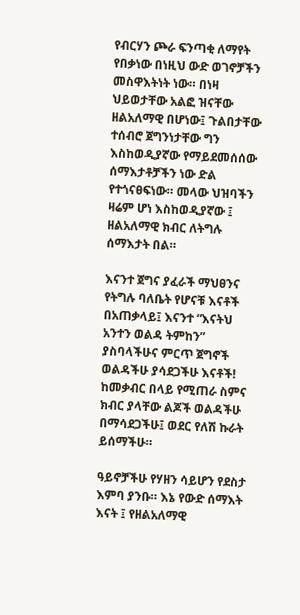የብርሃን ጮራ ፍንጣቂ ለማየት የበቃነው በነዚህ ውድ ወገኖቻችን መስዋእትነት ነው። በነዛ ህይወታቸው አልፎ ዝናቸው ዘልአለማዊ በሆነው፤ ጉልበታቸው ተሰብሮ ጀግንነታቸው ግን እስከወዲያኛው የማይደመሰሰው ሰማእታቶቻችን ነው ድል የተጎናፀፍነው። መላው ህዝባችን ዛሬም ሆነ እስከወዲያኛው ፤ ዘልአለማዊ ክብር ለትግሉ ሰማእታት በል።

እናንተ ጀግና ያፈራች ማህፀንና የትግሉ ባለቤት የሆናቹ እናቶች በአጠቃላይ፤ እናንተ “እናትህ አንተን ወልዳ ትምከን” ያስባላችሁና ምርጥ ጀግኖች ወልዳችሁ ያሳደጋችሁ እናቶች! ከመቃብር በላይ የሚጠራ ስምና ክብር ያላቸው ልጆች ወልዳችሁ በማሳደጋችሁ፤ ወደር የለሽ ኩራት ይሰማችሁ።

ዓይኖቻችሁ የሃዘን ሳይሆን የደስታ እምባ ያንቡ። እኔ የውድ ሰማእት እናት ፤ የዘልአለማዊ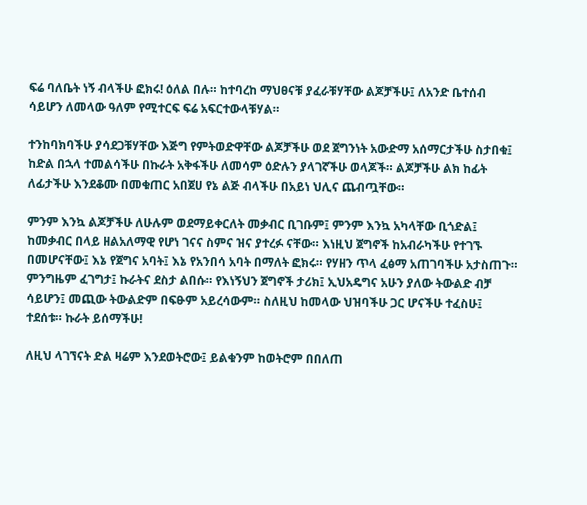ፍሬ ባለቤት ነኝ ብላችሁ ፎክሩ! ዕለል በሉ። ከተባረከ ማህፀናቹ ያፈራቹሃቸው ልጆቻችሁ፤ ለአንድ ቤተሰብ ሳይሆን ለመላው ዓለም የሚተርፍ ፍሬ አፍርተውላቹሃል።

ተንከባክባችሁ ያሳደጋቹሃቸው እጅግ የምትወድዋቸው ልጆቻችሁ ወደ ጀግንነት አውድማ አሰማርታችሁ ስታበቁ፤ ከድል በኋላ ተመልሳችሁ በኩራት አቅፋችሁ ለመሳም ዕድሉን ያላገኛችሁ ወላጆች። ልጆቻችሁ ልክ ከፊት ለፊታችሁ እንደቆሙ በመቁጠር አበጀሀ የኔ ልጅ ብላችሁ በአይነ ህሊና ጨብጧቸው።

ምንም እንኳ ልጆቻችሁ ለሁሉም ወደማይቀርለት መቃብር ቢገቡም፤ ምንም እንኳ አካላቸው ቢጎድል፤ ከመቃብር በላይ ዘልአለማዊ የሆነ ገናና ስምና ዝና ያተረፉ ናቸው። እነዚህ ጀግኖች ከአብራካችሁ የተገኙ በመሆናቸው፤ እኔ የጀግና አባት፤ እኔ የአንበሳ አባት በማለት ፎክሩ። የሃዘን ጥላ ፈፅማ አጠገባችሁ አታስጠጉ። ምንግዜም ፈገግታ፤ ኩራትና ደስታ ልበሱ። የእነኝህን ጀግኖች ታሪክ፤ ኢህአዴግና አሁን ያለው ትውልድ ብቻ ሳይሆን፤ መጪው ትውልድም በፍፁም አይረሳውም። ስለዚህ ከመላው ህዝባችሁ ጋር ሆናችሁ ተፈስሁ፤ ተደሰቱ። ኩራት ይሰማችሁ!

ለዚህ ላገኘናት ድል ዛሬም እንደወትሮው፤ ይልቁንም ከወትሮም በበለጠ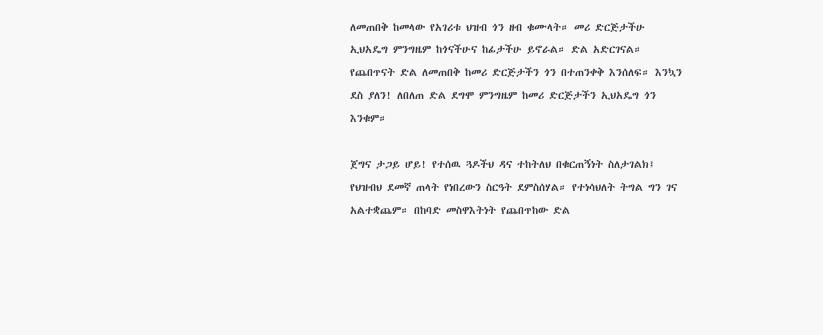ለመጠበቅ ከመላው የአገሪቱ ህዝብ ጎን ዘብ ቁሙላት። መሪ ድርጅታችሁ ኢህአዴግ ምንግዜም ከጎናችሁና ከፊታችሁ ይኖራል። ድል አድርገናል። የጨበጥናት ድል ለመጠበቅ ከመሪ ድርጅታችን ጎን በተጠንቀቅ እንሰለፍ። እንኳን ደስ ያለን! ለበለጠ ድል ደግሞ ምንግዜም ከመሪ ድርጅታችን ኢህአዴግ ጎን እንቁም።

ጀግና ታጋይ ሆይ! የተሰዉ ጓዶችህ ዳና ተከትለህ በቁርጠኝነት ስለታገልክ፤ የህዝብህ ደመኛ ጠላት የነበረውን ስርዓት ደምስሰሃል። የተነሳህለት ትግል ግን ገና አልተቋጨም። በከባድ መስዋእትነት የጨበጥከው ድል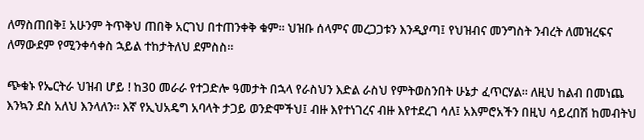ለማስጠበቅ፤ አሁንም ትጥቅህ ጠበቅ አርገህ በተጠንቀቅ ቁም። ህዝቡ ሰላምና መረጋጋቱን እንዲያጣ፤ የህዝብና መንግስት ንብረት ለመዝረፍና ለማውደም የሚንቀሳቀስ ኋይል ተከታትለህ ደምስስ።

ጭቁኑ የኤርትራ ህዝብ ሆይ ! ከ30 መራራ የተጋድሎ ዓመታት በኋላ የራስህን እድል ራስህ የምትወስንበት ሁኔታ ፈጥርሃል። ለዚህ ከልብ በመነጨ እንኳን ደስ አለህ እንላለን። እኛ የኢህአዴግ አባላት ታጋይ ወንድሞችህ፤ ብዙ እየተነገረና ብዙ እየተደረገ ሳለ፤ አእምሮአችን በዚህ ሳይረበሽ ከመብትህ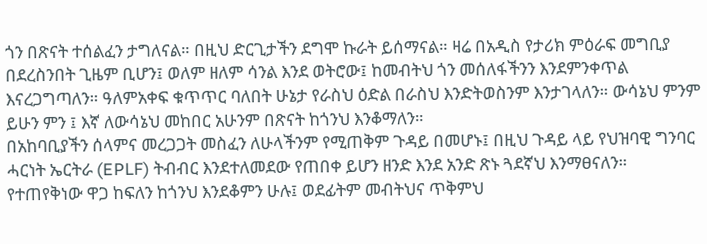ጎን በጽናት ተሰልፈን ታግለናል። በዚህ ድርጊታችን ደግሞ ኩራት ይሰማናል። ዛሬ በአዲስ የታሪክ ምዕራፍ መግቢያ በደረስንበት ጊዜም ቢሆን፤ ወለም ዘለም ሳንል እንደ ወትሮው፤ ከመብትህ ጎን መሰለፋችንን እንደምንቀጥል እናረጋግጣለን። ዓለምአቀፍ ቁጥጥር ባለበት ሁኔታ የራስህ ዕድል በራስህ እንድትወስንም እንታገላለን። ውሳኔህ ምንም ይሁን ምን ፤ እኛ ለውሳኔህ መከበር አሁንም በጽናት ከጎንህ እንቆማለን።
በአከባቢያችን ሰላምና መረጋጋት መስፈን ለሁላችንም የሚጠቅም ጉዳይ በመሆኑ፤ በዚህ ጉዳይ ላይ የህዝባዊ ግንባር ሓርነት ኤርትራ (EPLF) ትብብር እንደተለመደው የጠበቀ ይሆን ዘንድ እንደ አንድ ጽኑ ጓደኛህ እንማፀናለን። የተጠየቅነው ዋጋ ከፍለን ከጎንህ እንደቆምን ሁሉ፤ ወደፊትም መብትህና ጥቅምህ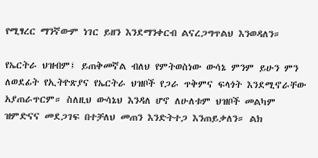የሚፃረር ማንኛውም ነገር ይዘን እንደማንቀርብ ልናረጋግጥልህ እንወዳለን።

የኤርትራ ህዝብም፤ ይጠቅመኛል ብለህ የምትወስነው ውሳኔ ምንም ይሁን ምን ለወደፊት የኢትዮጽያና የኤርትራ ህዝቦች የጋራ ጥቅምና ፍላጎት እንደሚኖራቸው አያጠራጥርም። ስለዚህ ውሳኔህ እንዳለ ሆኖ ለሁለቱም ህዝቦች መልካም ዝምድናና መደጋገፍ በተቻለህ መጠን እንድትተጋ እንጠይቃለን። ልክ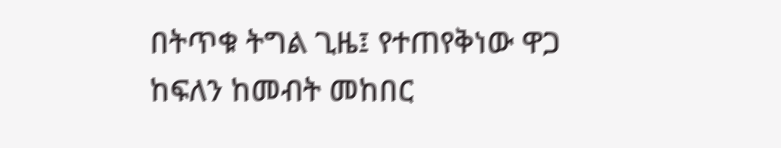በትጥቁ ትግል ጊዜ፤ የተጠየቅነው ዋጋ ከፍለን ከመብት መከበር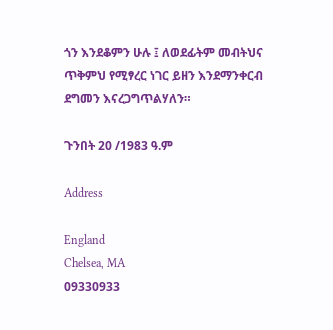ጎን እንደቆምን ሁሉ ፤ ለወደፊትም መብትህና ጥቅምህ የሚፃረር ነገር ይዘን እንደማንቀርብ ደግመን እናረጋግጥልሃለን።

ጉንበት 20 /1983 ዓ.ም

Address

England
Chelsea, MA
09330933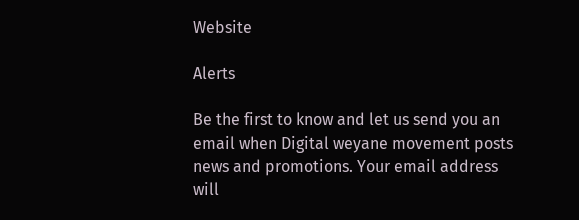Website

Alerts

Be the first to know and let us send you an email when Digital weyane movement posts news and promotions. Your email address will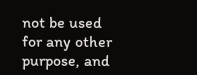not be used for any other purpose, and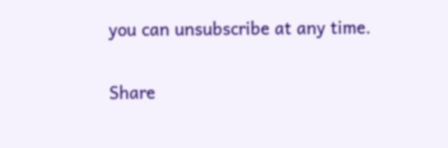you can unsubscribe at any time.

Share